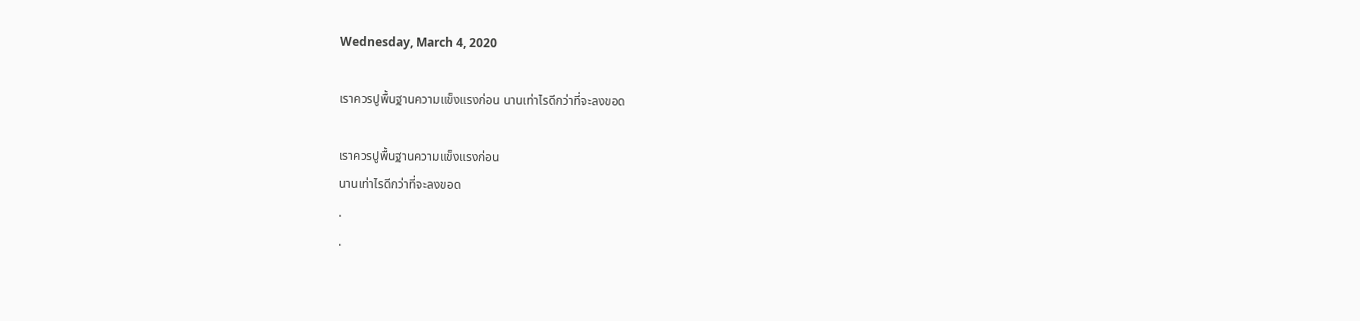Wednesday, March 4, 2020

เราควรปูพื้นฐานความแข็งแรงก่อน นานเท่าไรดีกว่าที่จะลงขอด

เราควรปูพื้นฐานความแข็งแรงก่อน
นานเท่าไรดีกว่าที่จะลงขอด
.
.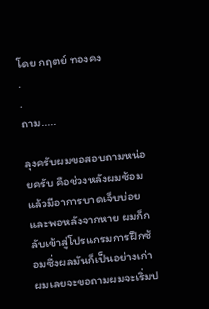โดย กฤตย์ ทองคง
.
.
ถาม.....

ลุงครับผมขอสอบถามหน่อยครับ คือช่วงหลังผมซ้อมแล้วมีอาการบาดเจ็บบ่อย และพอหลังจากหาย ผมก็กลับเข้าสู่โปรแกรมการฝึกซ้อมซึ่งผลมันก็เป็นอย่างเก่า ผมเลยจะขอถามผมจะเริ่มป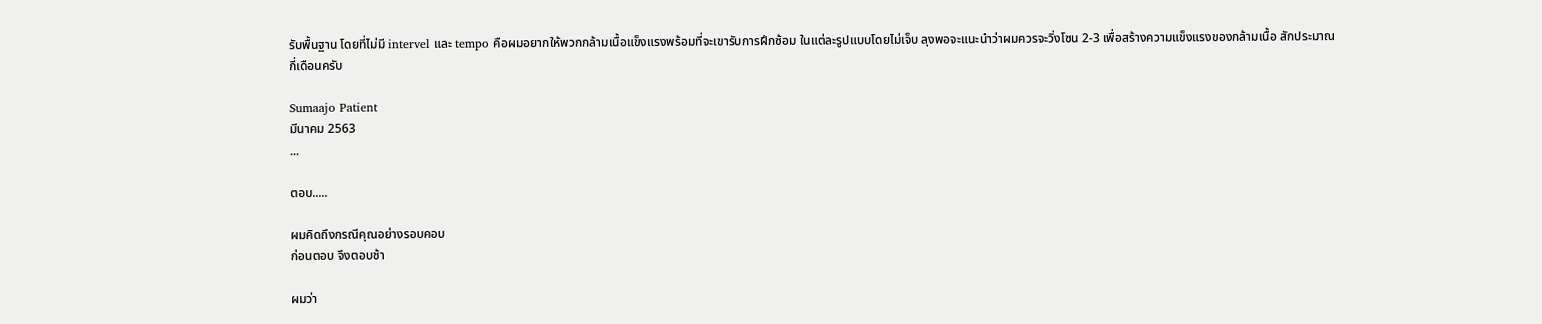รับพื้นฐาน โดยที่ไม่มี intervel และ tempo คือผมอยากให้พวกกล้ามเนื้อแข็งแรงพร้อมที่จะเขารับการฝึกซ้อม ในแต่ละรูปแบบโดยไม่เจ็บ ลุงพอจะแนะนำว่าผมควรจะวิ่งโซน 2-3 เพื่อสร้างความแข็งแรงของกล้ามเนื้อ สักประมาณกี่เดือนครับ

Sumaajo Patient
มีนาคม 2563
...

ตอบ.....

ผมคิดถึงกรณีคุณอย่างรอบคอบ
ก่อนตอบ จึงตอบช้า

ผมว่า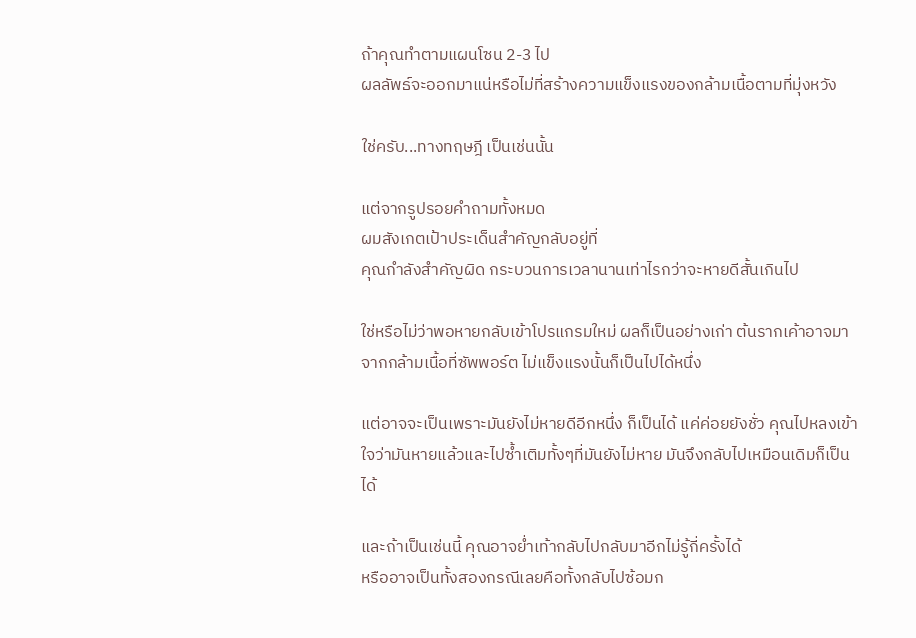ถ้าคุณทำตามแผนโซน 2-3 ไป
ผลลัพธ์จะออกมาแน่หรือไม่ที่สร้างความแข็งแรงของกล้ามเนื้อตามที่มุ่งหวัง

ใช่ครับ...ทางทฤษฎี เป็นเช่นนั้น

แต่จากรูปรอยคำถามทั้งหมด
ผมสังเกตเป้าประเด็นสำคัญกลับอยู่ที่
คุณกำลังสำคัญผิด กระบวนการเวลานานเท่าไรกว่าจะหายดีสั้นเกินไป

ใช่หรือไม่ว่าพอหายกลับเข้าโปรแกรมใหม่ ผลก็เป็นอย่างเก่า ต้นรากเค้าอาจมาจากกล้ามเนื้อที่ซัพพอร์ต ไม่แข็งแรงนั้นก็เป็นไปได้หนึ่ง

แต่อาจจะเป็นเพราะมันยังไม่หายดีอีกหนึ่ง ก็เป็นได้ แค่ค่อยยังชั่ว คุณไปหลงเข้าใจว่ามันหายแล้วและไปซ้ำเติมทั้งๆที่มันยังไม่หาย มันจึงกลับไปเหมือนเดิมก็เป็นได้

และถ้าเป็นเช่นนี้ คุณอาจย่ำเท้ากลับไปกลับมาอีกไม่รู้กี่ครั้งได้
หรืออาจเป็นทั้งสองกรณีเลยคือทั้งกลับไปซ้อมก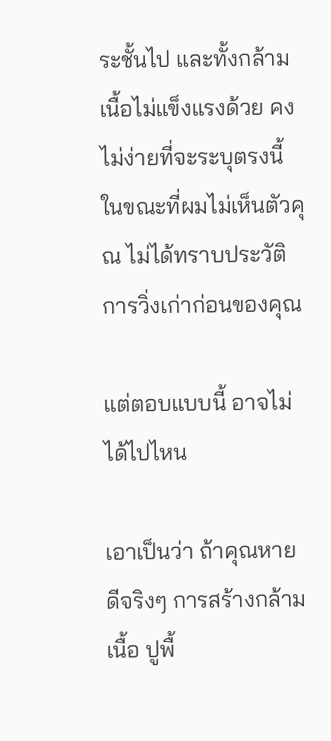ระชั้นไป และทั้งกล้ามเนื้อไม่แข็งแรงด้วย คงไม่ง่ายที่จะระบุตรงนี้ในขณะที่ผมไม่เห็นตัวคุณ ไม่ได้ทราบประวัติการวิ่งเก่าก่อนของคุณ

แต่ตอบแบบนี้ อาจไม่ได้ไปไหน

เอาเป็นว่า ถ้าคุณหายดีจริงๆ การสร้างกล้ามเนื้อ ปูพื้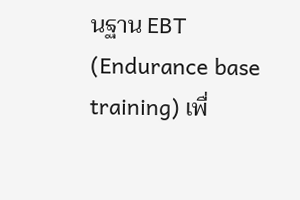นฐาน EBT (Endurance base training) เพื่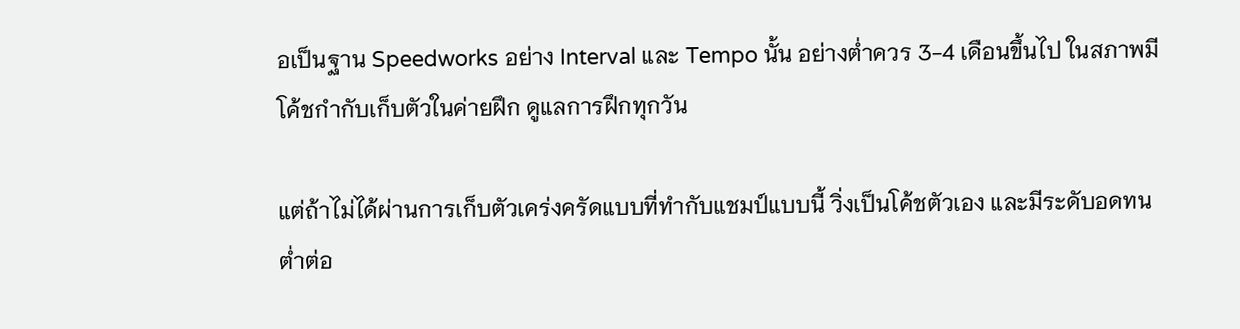อเป็นฐาน Speedworks อย่าง Interval และ Tempo นั้น อย่างต่ำควร 3-4 เดือนขึ้นไป ในสภาพมีโค้ชกำกับเก็บตัวในค่ายฝึก ดูแลการฝึกทุกวัน

แต่ถ้าไม่ได้ผ่านการเก็บตัวเคร่งครัดแบบที่ทำกับแชมป์แบบนี้ วิ่งเป็นโค้ชตัวเอง และมีระดับอดทนต่ำต่อ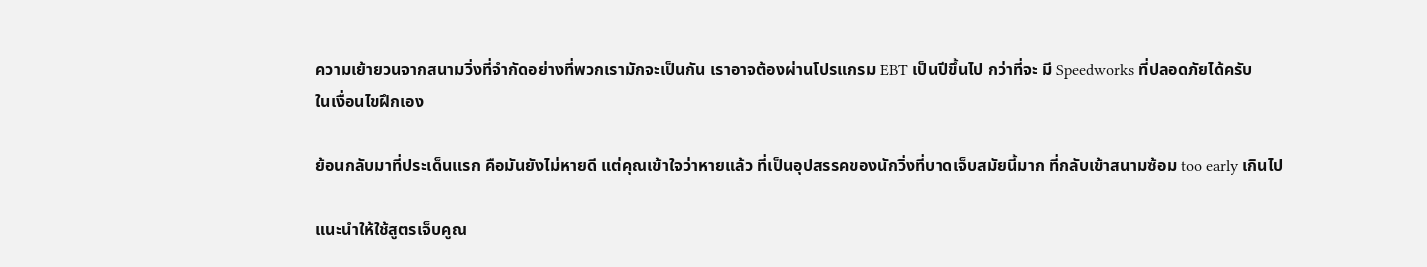ความเย้ายวนจากสนามวิ่งที่จำกัดอย่างที่พวกเรามักจะเป็นกัน เราอาจต้องผ่านโปรแกรม EBT เป็นปีขึ้นไป กว่าที่จะ มี Speedworks ที่ปลอดภัยได้ครับ
ในเงื่อนไขฝึกเอง

ย้อนกลับมาที่ประเด็นแรก คือมันยังไม่หายดี แต่คุณเข้าใจว่าหายแล้ว ที่เป็นอุปสรรคของนักวิ่งที่บาดเจ็บสมัยนี้มาก ที่กลับเข้าสนามซ้อม too early เกินไป

แนะนำให้ใช้สูตรเจ็บคูณ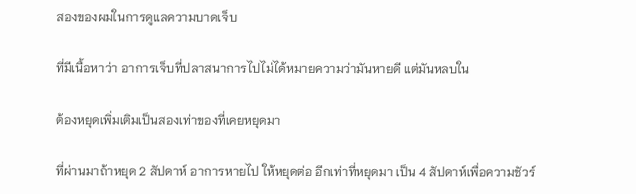สองของผมในการดูแลความบาดเจ็บ

ที่มีเนื้อหาว่า อาการเจ็บที่ปลาสนาการไปไม่ได้หมายความว่ามันหายดี แต่มันหลบใน

ต้องหยุดเพิ่มเติมเป็นสองเท่าของที่เคยหยุดมา

ที่ผ่านมาถ้าหยุด 2 สัปดาห์ อาการหายไป ให้หยุดต่อ อีกเท่าที่หยุดมา เป็น 4 สัปดาห์เพื่อความชัวร์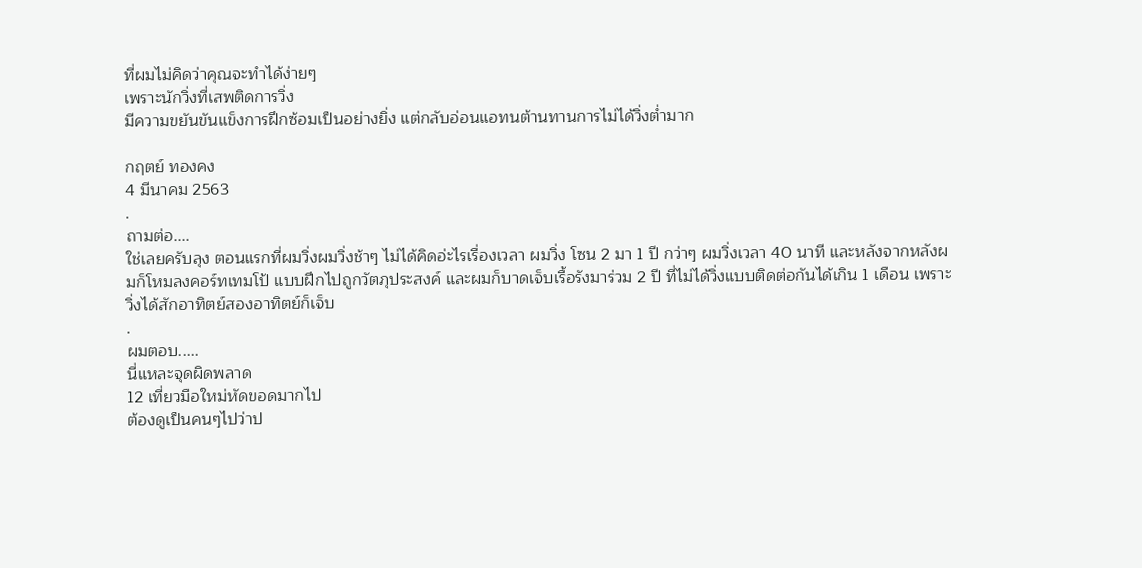ที่ผมไม่คิดว่าคุณจะทำได้ง่ายๆ
เพราะนักวิ่งที่เสพติดการวิ่ง
มีความขยันขันแข็งการฝึกซ้อมเป็นอย่างยิ่ง แต่กลับอ่อนแอทนต้านทานการไม่ได้วิ่งต่ำมาก

กฤตย์ ทองคง
4 มีนาคม 2563
.
ถามต่อ....
ใช่เลยครับลุง ตอนแรกที่ผมวิ่งผมวิ่งช้าๆ ไม่ได้คิดอ่ะไรเรื่องเวลา ผมวิ่ง โซน 2 มา 1 ปี กว่าๆ ผมวิ่งเวลา 40 นาที และหลังจากหลังผมก็โหมลงคอร์ทเทมโป้ แบบฝึกไปถูกวัตภุประสงค์ และผมก็บาดเจ็บเรื้อรังมาร่วม 2 ปี ที่ไม่ได้วิ่งแบบติดต่อกันได้เกิน 1 เดือน เพราะวิ่งได้สักอาทิตย์สองอาทิตย์ก็เจ็บ
.
ผมตอบ.....
นี่แหละจุดผิดพลาด
12 เที่ยวมือใหม่หัดขอดมากไป
ต้องดูเป็นคนๆไปว่าป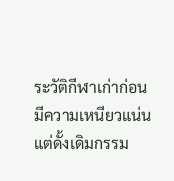ระวัติกีฬาเก่าก่อน
มีความเหนียวแน่นแต่ดั้งเดิมกรรม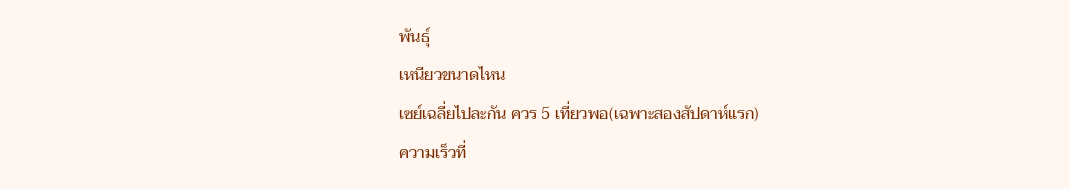พันธุ์
เหนียวขนาดไหน
เซย์เฉลี่ยไปละกัน ควร 5 เที่ยวพอ(เฉพาะสองสัปดาห์แรก)
ความเร็วที่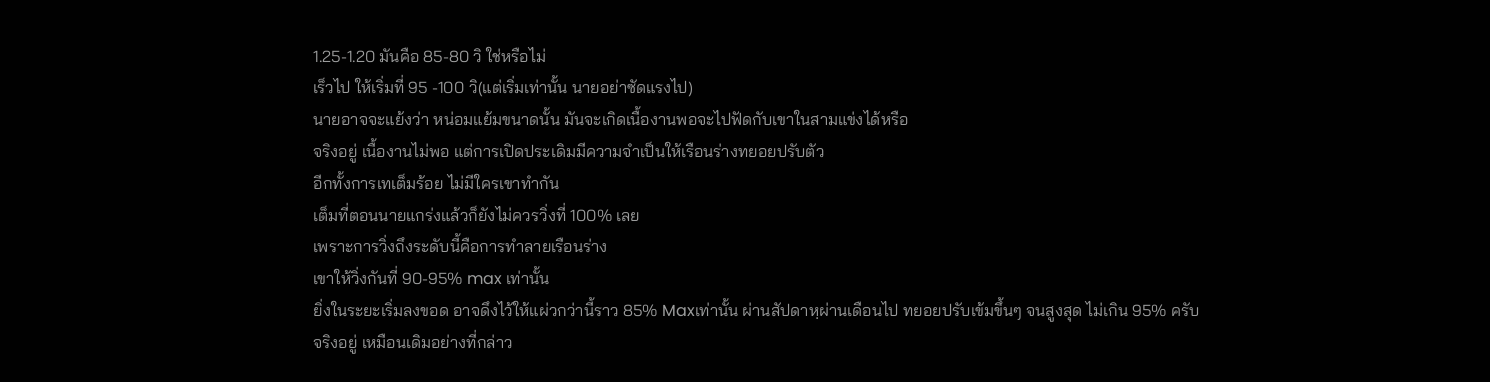1.25-1.20 มันคือ 85-80 วิ ใช่หรือไม่
เร็วไป ให้เริ่มที่ 95 -100 วิ(แต่เริ่มเท่านั้น นายอย่าซัดแรงไป)
นายอาจจะแย้งว่า หน่อมแย้มขนาดนั้น มันจะเกิดเนื้องานพอจะไปฟัดกับเขาในสามแข่งได้หรือ
จริงอยู่ เนื้องานไม่พอ แต่การเปิดประเดิมมีความจำเป็นให้เรือนร่างทยอยปรับตัว
อีกทั้งการเทเต็มร้อย ไม่มีใครเขาทำกัน
เต็มที่ตอนนายแกร่งแล้วก็ยังไม่ควรวิ่งที่ 100% เลย
เพราะการวิ่งถึงระดับนี้คือการทำลายเรือนร่าง
เขาให้วิ่งกันที่ 90-95% max เท่านั้น
ยิ่งในระยะเริ่มลงขอด อาจดึงไว้ให้แผ่วกว่านี้ราว 85% Maxเท่านั้น ผ่านสัปดาหฺผ่านเดือนไป ทยอยปรับเข้มขึ้นๆ จนสูงสุด ไม่เกิน 95% ครับ
จริงอยู่ เหมือนเดิมอย่างที่กล่าว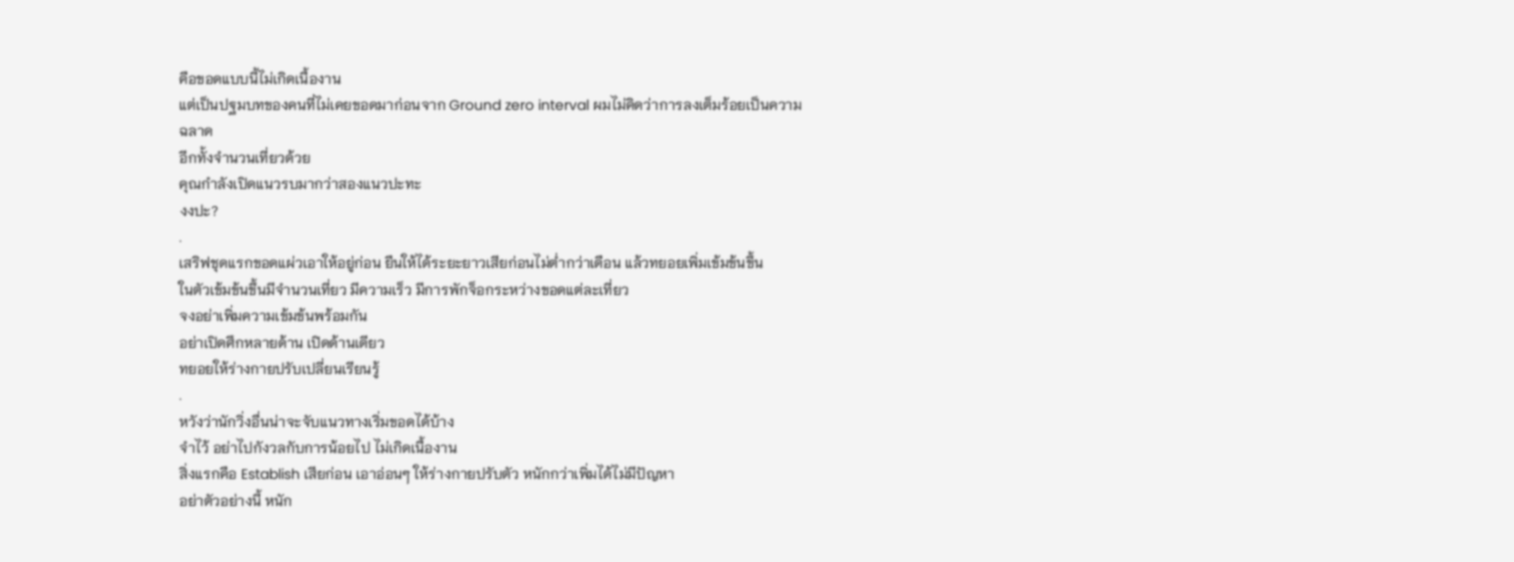คือขอดแบบนี้ไม่เกิดเนื้องาน
แต่เป็นปฐมบทของคนที่ไม่เคยขอดมาก่อนจาก Ground zero interval ผมไม่คิดว่าการลงเต็มร้อยเป็นความฉลาด
อีกทั้งจำนวนเที่ยวด้วย
คุณกำลังเปิดแนวรบมากว่าสองแนวปะทะ
งงปะ?
.
เสริฟชุดแรกขอดแผ่วเอาให้อยู่ก่อน ยืนให้ได้ระยะยาวเสียก่อนไม่ต่ำกว่าเดือน แล้วทยอยเพิ่มเข้มข้นขึ้น
ในตัวเข้มข้นขึ้นมีจำนวนเที่ยว มีความเร็ว มีการพักจ็อกระหว่างขอดแต่ละเที่ยว
จงอย่าเพิ่มความเข้มข้นพร้อมกัน
อย่าเปิดศึกหลายด้าน เปิดด้านเดียว
ทยอยให้ร่างกายปรับเปลี่ยนเรียนรู้
.
หวังว่านักวิ่งอื่นน่าจะจับแนวทางเริ่มขอดได้บ้าง
จำไว้ อย่าไปกังวลกับการน้อยไป ไม่เกิดเนื้องาน
สิ่งแรกคือ Establish เสียก่อน เอาอ่อนๆ ให้ร่างกายปรับตัว หนักกว่าเพิ่มได้ไม่มีปัญหา
อย่าตัวอย่างนี้ หนัก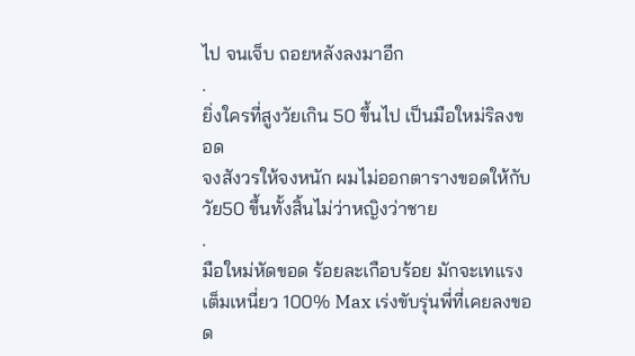ไป จนเจ็บ ถอยหลังลงมาอีก
.
ยิ่งใครที่สูงวัยเกิน 50 ขึ้นไป เป็นมือใหม่ริลงขอด
จงสังวรให้จงหนัก ผมไม่ออกตารางขอดให้กับวัย50 ขึ้นทั้งสิ้นไม่ว่าหญิงว่าชาย
.
มือใหม่หัดขอด ร้อยละเกือบร้อย มักจะเทแรงเต็มเหนี่ยว 100% Max เร่งขับรุ่นพี่ที่เคยลงขอด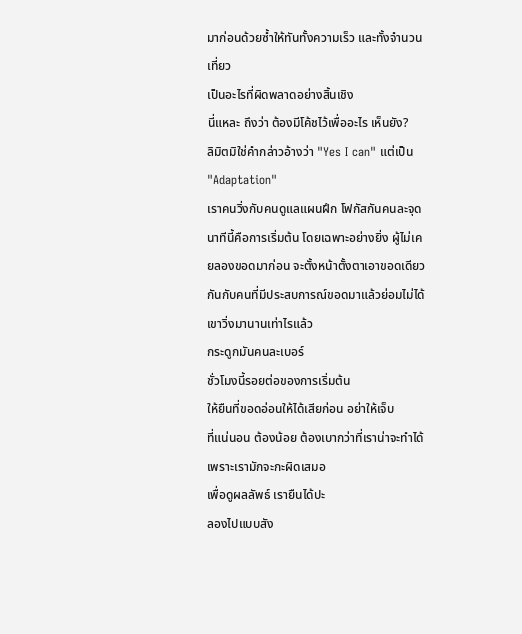มาก่อนด้วยซ้ำให้ทันทั้งความเร็ว และทั้งจำนวนเที่ยว
เป็นอะไรที่ผิดพลาดอย่างสิ้นเชิง
นี่แหละ ถึงว่า ต้องมีโค้ชไว้เพื่ออะไร เห็นยัง?
ลิมิตมิใช่คำกล่าวอ้างว่า "Yes I can" แต่เป็น
"Adaptation"
เราคนวิ่งกับคนดูแลแผนฝึก โฟกัสกันคนละจุด
นาทีนี้คือการเริ่มต้น โดยเฉพาะอย่างยิ่ง ผู้ไม่เคยลองขอดมาก่อน จะตั้งหน้าตั้งตาเอาขอดเดียวกันกับคนที่มีประสบการณ์ขอดมาแล้วย่อมไม่ได้
เขาวิ่งมานานเท่าไรแล้ว
กระดูกมันคนละเบอร์
ชั่วโมงนี้รอยต่อของการเริ่มต้น
ให้ยืนที่ขอดอ่อนให้ได้เสียก่อน อย่าให้เจ็บ
ที่แน่นอน ต้องน้อย ต้องเบากว่าที่เราน่าจะทำได้ เพราะเรามักจะกะผิดเสมอ
เพื่อดูผลลัพธ์ เรายืนได้ปะ
ลองไปแบบสัง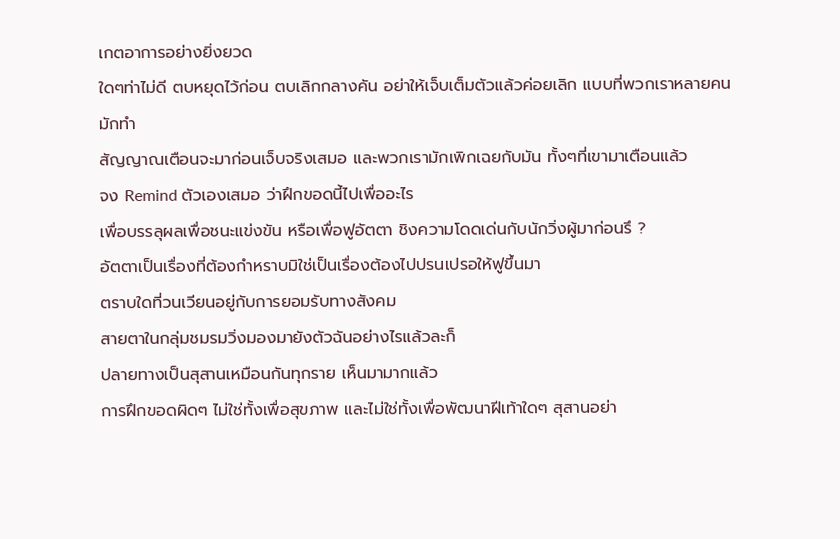เกตอาการอย่างยิ่งยวด
ใดๆท่าไม่ดี ตบหยุดไว้ก่อน ตบเลิกกลางคัน อย่าให้เจ็บเต็มตัวแล้วค่อยเลิก แบบที่พวกเราหลายคนมักทำ
สัญญาณเตือนจะมาก่อนเจ็บจริงเสมอ และพวกเรามักเพิกเฉยกับมัน ทั้งๆที่เขามาเตือนแล้ว
จง Remind ตัวเองเสมอ ว่าฝึกขอดนี้ไปเพื่ออะไร
เพื่อบรรลุผลเพื่อชนะแข่งขัน หรือเพื่อฟูอัตตา ชิงความโดดเด่นกับนักวิ่งผู้มาก่อนรึ ?
อัตตาเป็นเรื่องที่ต้องกำหราบมิใช่เป็นเรื่องต้องไปปรนเปรอให้ฟูขึ้นมา
ตราบใดที่วนเวียนอยู่กับการยอมรับทางสังคม
สายตาในกลุ่มชมรมวิ่งมองมายังตัวฉันอย่างไรแล้วละก็
ปลายทางเป็นสุสานเหมือนกันทุกราย เห็นมามากแล้ว
การฝึกขอดผิดๆ ไม่ใช่ทั้งเพื่อสุขภาพ และไม่ใช่ทั้งเพื่อพัฒนาฝีเท้าใดๆ สุสานอย่า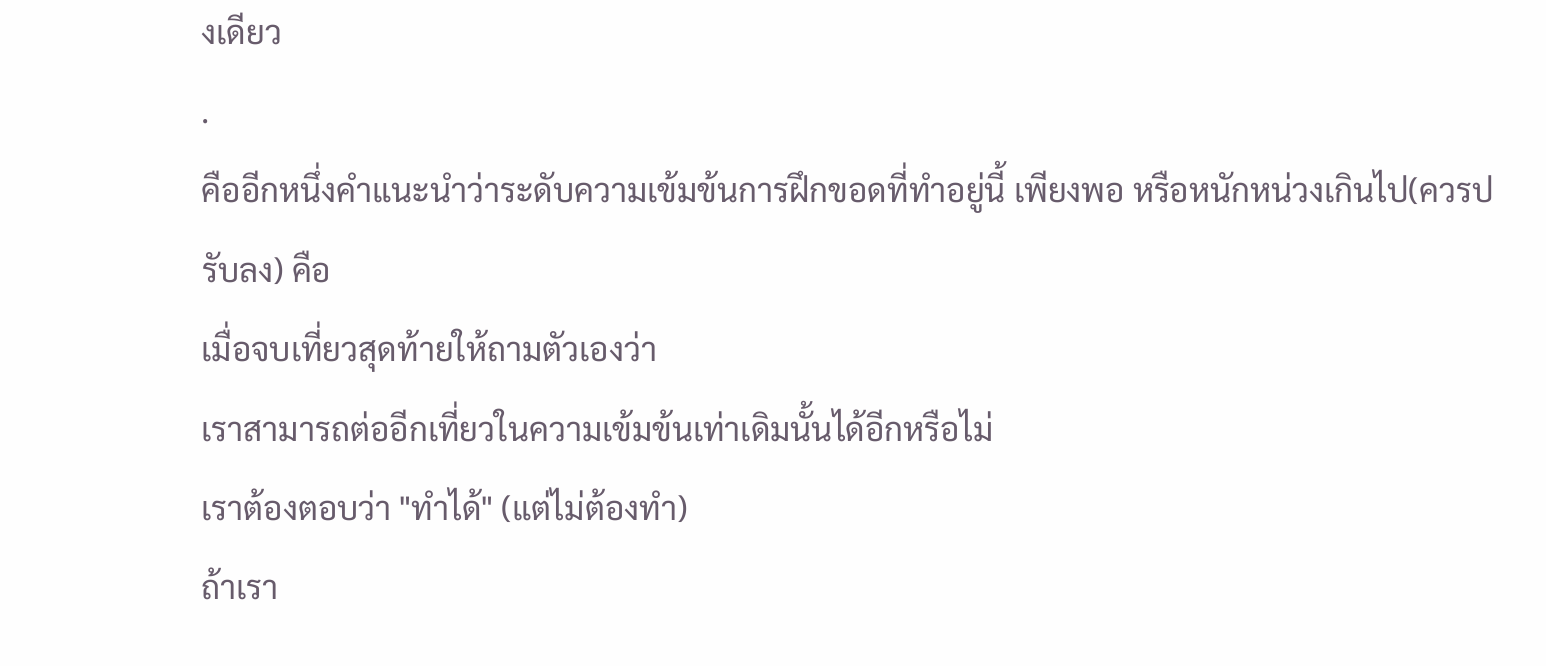งเดียว
.
คืออีกหนึ่งคำแนะนำว่าระดับความเข้มข้นการฝึกขอดที่ทำอยู่นี้ เพียงพอ หรือหนักหน่วงเกินไป(ควรปรับลง) คือ
เมื่อจบเที่ยวสุดท้ายให้ถามตัวเองว่า
เราสามารถต่ออีกเที่ยวในความเข้มข้นเท่าเดิมนั้นได้อีกหรือไม่
เราต้องตอบว่า "ทำได้" (แต่ไม่ต้องทำ)
ถ้าเรา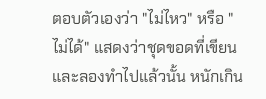ตอบตัวเองว่า "ไม่ไหว" หรือ "ไม่ได้" แสดงว่าชุดขอดที่เขียนและลองทำไปแล้วนั้น หนักเกิน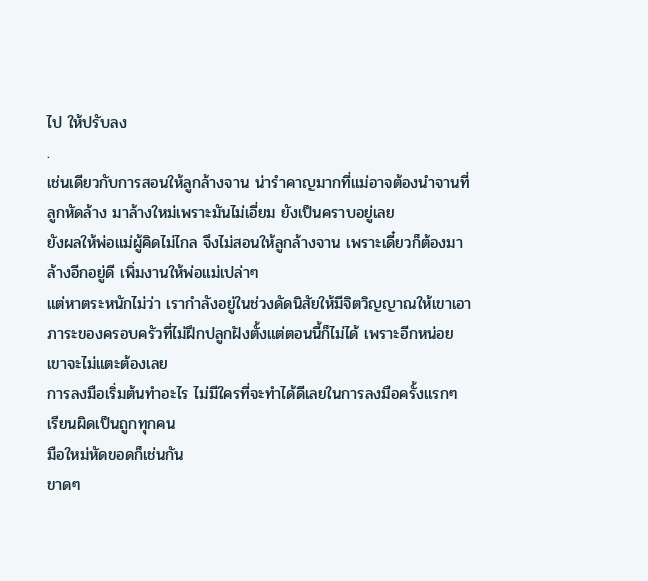ไป ให้ปรับลง
.
เช่นเดียวกับการสอนให้ลูกล้างจาน น่ารำคาญมากที่แม่อาจต้องนำจานที่ลูกหัดล้าง มาล้างใหม่เพราะมันไม่เอี่ยม ยังเป็นคราบอยู่เลย
ยังผลให้พ่อแม่ผู้คิดไม่ไกล จึงไม่สอนให้ลูกล้างจาน เพราะเดี๋ยวก็ต้องมาล้างอีกอยู่ดี เพิ่มงานให้พ่อแม่เปล่าๆ
แต่หาตระหนักไม่ว่า เรากำลังอยู่ในช่วงดัดนิสัยให้มีจิตวิญญาณให้เขาเอาภาระของครอบครัวที่ไม่ฝึกปลูกฝังตั้งแต่ตอนนี้ก็ไม่ได้ เพราะอีกหน่อยเขาจะไม่แตะต้องเลย
การลงมือเริ่มต้นทำอะไร ไม่มีใครที่จะทำได้ดีเลยในการลงมือครั้งแรกๆ เรียนผิดเป็นถูกทุกคน
มือใหม่หัดขอดก็เช่นกัน
ขาดๆ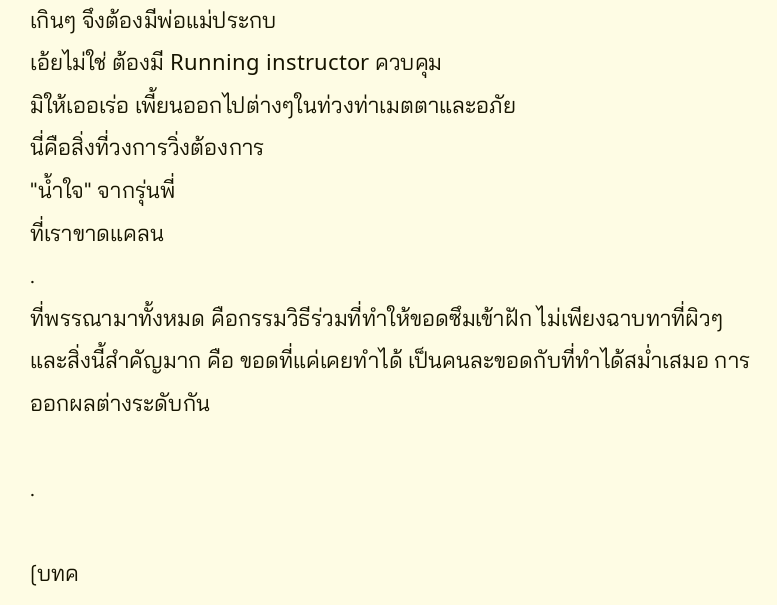เกินๆ จึงต้องมีพ่อแม่ประกบ
เอ้ยไม่ใช่ ต้องมี Running instructor ควบคุม
มิให้เออเร่อ เพี้ยนออกไปต่างๆในท่วงท่าเมตตาและอภัย
นี่คือสิ่งที่วงการวิ่งต้องการ
"น้ำใจ" จากรุ่นพี่
ที่เราขาดแคลน
.
ที่พรรณามาทั้งหมด คือกรรมวิธีร่วมที่ทำให้ขอดซึมเข้าฝัก ไม่เพียงฉาบทาที่ผิวๆ
และสิ่งนี้สำคัญมาก คือ ขอดที่แค่เคยทำได้ เป็นคนละขอดกับที่ทำได้สม่ำเสมอ การออกผลต่างระดับกัน

.

[บทค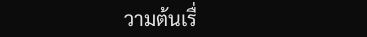วามต้นเรื่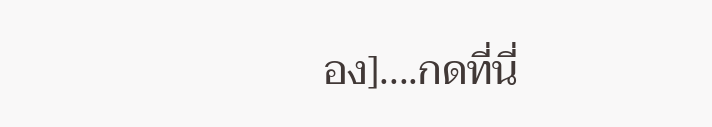อง]....กดที่นี่